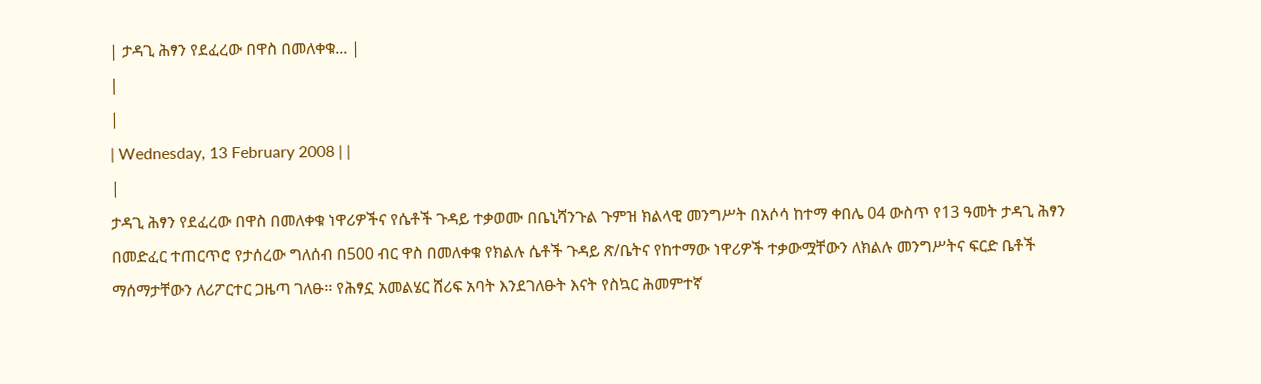| ታዳጊ ሕፃን የደፈረው በዋስ በመለቀቁ... |
|
|
| Wednesday, 13 February 2008 | |
|
ታዳጊ ሕፃን የደፈረው በዋስ በመለቀቁ ነዋሪዎችና የሴቶች ጉዳይ ተቃወሙ በቤኒሻንጉል ጉምዝ ክልላዊ መንግሥት በአሶሳ ከተማ ቀበሌ 04 ውስጥ የ13 ዓመት ታዳጊ ሕፃን በመድፈር ተጠርጥሮ የታሰረው ግለሰብ በ500 ብር ዋስ በመለቀቁ የክልሉ ሴቶች ጉዳይ ጽ/ቤትና የከተማው ነዋሪዎች ተቃውሟቸውን ለክልሉ መንግሥትና ፍርድ ቤቶች ማሰማታቸውን ለሪፖርተር ጋዜጣ ገለፁ፡፡ የሕፃኗ አመልሄር ሸሪፍ አባት እንደገለፁት እናት የስኳር ሕመምተኛ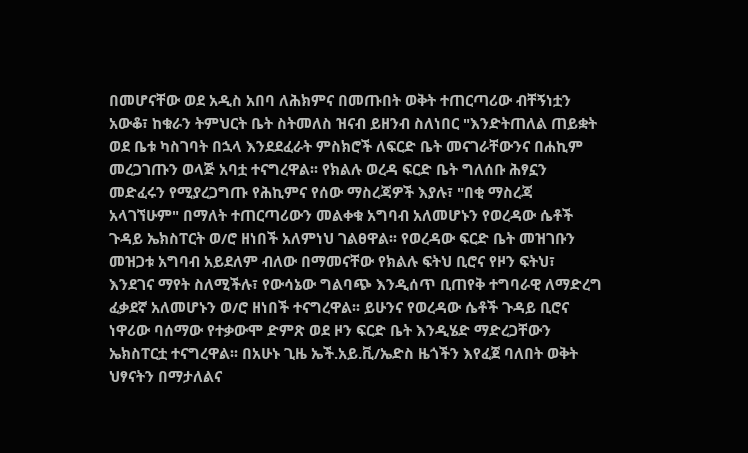በመሆናቸው ወደ አዲስ አበባ ለሕክምና በመጡበት ወቅት ተጠርጣሪው ብቸኝነቷን አውቆ፣ ከቁራን ትምህርት ቤት ስትመለስ ዝናብ ይዘንብ ስለነበር "እንድትጠለል ጠይቋት ወደ ቤቱ ካስገባት በኋላ እንደደፈራት ምስክሮች ለፍርድ ቤት መናገራቸውንና በሐኪም መረጋገጡን ወላጅ አባቷ ተናግረዋል፡፡ የክልሉ ወረዳ ፍርድ ቤት ግለሰቡ ሕፃኗን መድፈሩን የሚያረጋግጡ የሕኪምና የሰው ማስረጃዎች እያሉ፣ "በቂ ማስረጃ አላገኘሁም" በማለት ተጠርጣሪውን መልቀቁ አግባብ አለመሆኑን የወረዳው ሴቶች ጉዳይ ኤክስፐርት ወ/ሮ ዘነበች አለምነህ ገልፀዋል፡፡ የወረዳው ፍርድ ቤት መዝገቡን መዝጋቱ አግባብ አይደለም ብለው በማመናቸው የክልሉ ፍትህ ቢሮና የዞን ፍትህ፣ እንደገና ማየት ስለሚችሉ፣ የውሳኔው ግልባጭ እንዲሰጥ ቢጠየቅ ተግባራዊ ለማድረግ ፈቃደኛ አለመሆኑን ወ/ሮ ዘነበች ተናግረዋል፡፡ ይሁንና የወረዳው ሴቶች ጉዳይ ቢሮና ነዋሪው ባሰማው የተቃውሞ ድምጽ ወደ ዞን ፍርድ ቤት እንዲሄድ ማድረጋቸውን ኤክስፐርቷ ተናግረዋል፡፡ በአሁኑ ጊዜ ኤች.አይ.ቪ/ኤድስ ዜጎችን እየፈጀ ባለበት ወቅት ህፃናትን በማታለልና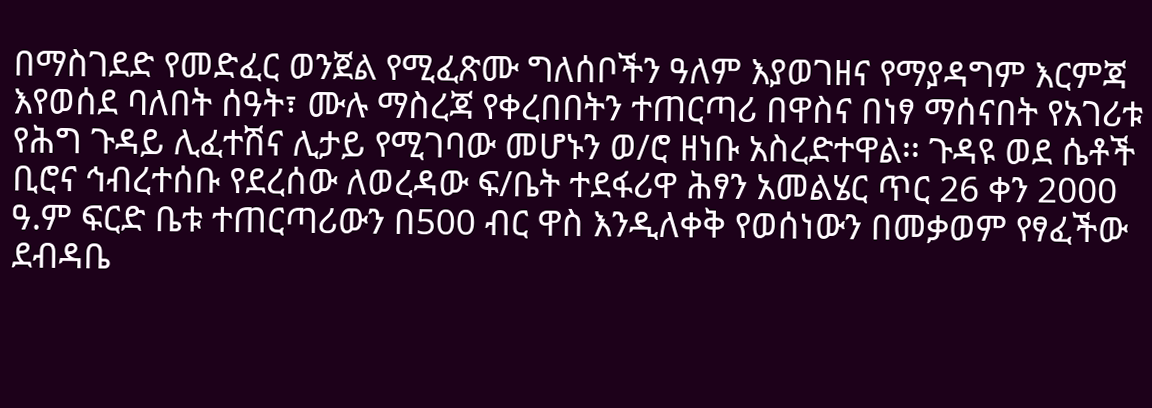በማስገደድ የመድፈር ወንጀል የሚፈጽሙ ግለሰቦችን ዓለም እያወገዘና የማያዳግም እርምጃ እየወሰደ ባለበት ሰዓት፣ ሙሉ ማስረጃ የቀረበበትን ተጠርጣሪ በዋስና በነፃ ማሰናበት የአገሪቱ የሕግ ጉዳይ ሊፈተሽና ሊታይ የሚገባው መሆኑን ወ/ሮ ዘነቡ አስረድተዋል፡፡ ጉዳዩ ወደ ሴቶች ቢሮና ኅብረተሰቡ የደረሰው ለወረዳው ፍ/ቤት ተደፋሪዋ ሕፃን አመልሄር ጥር 26 ቀን 2000 ዓ.ም ፍርድ ቤቱ ተጠርጣሪውን በ500 ብር ዋስ እንዲለቀቅ የወሰነውን በመቃወም የፃፈችው ደብዳቤ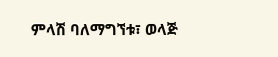ምላሽ ባለማግኘቱ፣ ወላጅ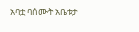አባቷ ባሰሙት አቤቱታ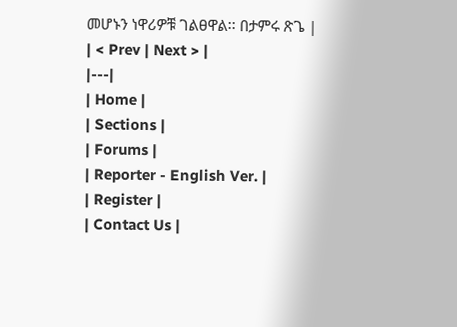መሆኑን ነዋሪዎቹ ገልፀዋል፡፡ በታምሩ ጽጌ |
| < Prev | Next > |
|---|
| Home |
| Sections |
| Forums |
| Reporter - English Ver. |
| Register |
| Contact Us |